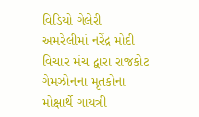વિડિયો ગેલેરી અમરેલીમાં નરેંદ્ર મોદી વિચાર મંચ દ્વારા રાજકોટ ગેમઝોનના મૃતકોના મોક્ષાર્થે ગાયત્રી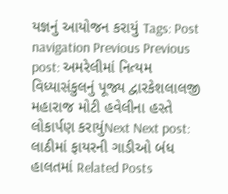યજ્ઞનું આયોજન કરાયું Tags: Post navigation Previous Previous post: અમરેલીમાં નિત્યમ વિધ્યાસંકુલનું પૂજ્ય દ્વારકેશલાલજી મહારાજ મોટી હવેલીના હસ્તે લોકાર્પણ કરાયુંNext Next post: લાઠીમાં ફાયરની ગાડીઓ બંધ હાલતમાં Related Posts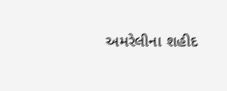અમરેલીના શહીદ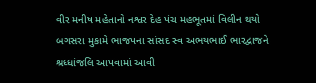વીર મનીષ મહેતાનો નશ્વર દેહ પંચ મહભૂતમાં વિલીન થયો બગસરા મુકામે ભાજપના સાંસદ સ્વ અભયભાઈ ભારદ્વાજને શ્રધ્ધાંજલિ આપવામાં આવી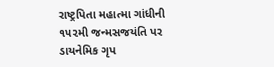રાષ્ટ્રપિતા મહાત્મા ગાંધીની ૧૫૨મી જન્મસજયંતિ પર ડાયનેમિક ગૃપ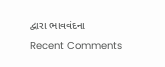દ્વારા ભાવવંદના
Recent Comments